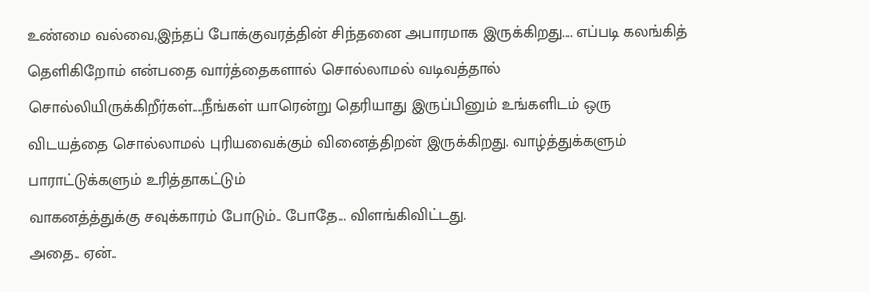உண்மை வல்வை,இந்தப் போக்குவரத்தின் சிந்தனை அபாரமாக இருக்கிறது.... எப்படி கலங்கித் தெளிகிறோம் என்பதை வார்த்தைகளால் சொல்லாமல் வடிவத்தால் சொல்லியிருக்கிறீர்கள்....நீங்கள் யாரென்று தெரியாது இருப்பினும் உங்களிடம் ஒரு விடயத்தை சொல்லாமல் புரியவைக்கும் வினைத்திறன் இருக்கிறது. வாழ்த்துக்களும் பாராட்டுக்களும் உரித்தாகட்டும்
வாகனத்த்துக்கு சவுக்காரம் போடும்.. போதே... விளங்கிவிட்டது.
அதை.. ஏன்..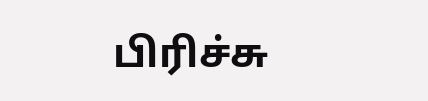பிரிச்சு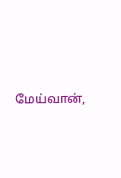மேய்வான்,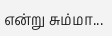என்று சும்மா...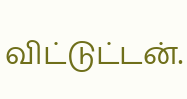விட்டுட்டன்.